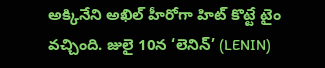అక్కినేని అఖిల్ హీరోగా హిట్ కొట్టే టైం వచ్చింది. జులై 10న ‘లెనిన్’ (LENIN)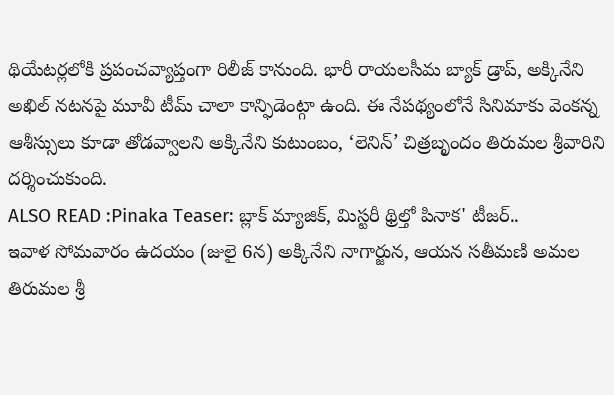థియేటర్లలోకి ప్రపంచవ్యాప్తంగా రిలీజ్ కానుంది. భారీ రాయలసీమ బ్యాక్ డ్రాప్, అక్కినేని అఖిల్ నటనపై మూవీ టీమ్ చాలా కాన్ఫిడెంట్గా ఉంది. ఈ నేపథ్యంలోనే సినిమాకు వెంకన్న ఆశీస్సులు కూడా తోడవ్వాలని అక్కినేని కుటుంబం, ‘లెనిన్’ చిత్రబృందం తిరుమల శ్రీవారిని దర్శించుకుంది.
ALSO READ :Pinaka Teaser: బ్లాక్ మ్యాజిక్, మిస్టరీ థ్రిల్తో పినాక' టీజర్..
ఇవాళ సోమవారం ఉదయం (జులై 6న) అక్కినేని నాగార్జున, ఆయన సతీమణి అమల తిరుమల శ్రీ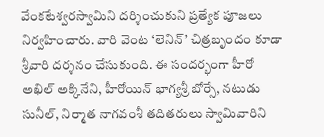వేంకటేశ్వరస్వామిని దర్శించుకుని ప్రత్యేక పూజలు నిర్వహించారు. వారి వెంట ‘లెనిన్’ చిత్రబృందం కూడా శ్రీవారి దర్శనం చేసుకుంది. ఈ సందర్భంగా హీరో అఖిల్ అక్కినేని, హీరోయిన్ భాగ్యశ్రీ బోర్సే, నటుడు సునీల్, నిర్మాత నాగవంశీ తదితరులు స్వామివారిని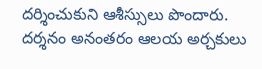దర్శించుకుని ఆశీస్సులు పొందారు.
దర్శనం అనంతరం ఆలయ అర్చకులు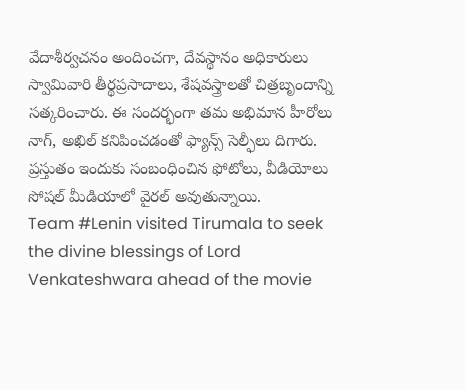వేదాశీర్వచనం అందించగా, దేవస్థానం అధికారులు స్వామివారి తీర్థప్రసాదాలు, శేషవస్త్రాలతో చిత్రబృందాన్ని సత్కరించారు. ఈ సందర్భంగా తమ అభిమాన హీరోలు నాగ్, అఖిల్ కనిపించడంతో ఫ్యాన్స్ సెల్ఫీలు దిగారు. ప్రస్తుతం ఇందుకు సంబంధించిన ఫోటోలు, వీడియోలు సోషల్ మీడియాలో వైరల్ అవుతున్నాయి.
Team #Lenin visited Tirumala to seek the divine blessings of Lord Venkateshwara ahead of the movie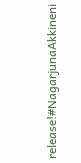release!#NagarjunaAkkineni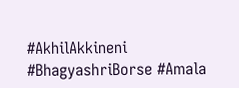#AkhilAkkineni #BhagyashriBorse #Amala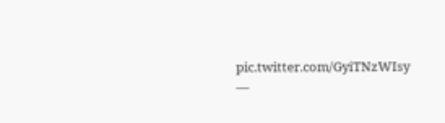pic.twitter.com/GyiTNzWIsy
—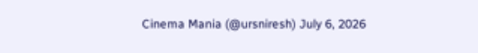Cinema Mania (@ursniresh) July 6, 2026